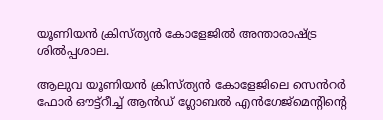യൂണിയൻ ക്രിസ്ത്യൻ കോളേജിൽ അന്താരാഷ്ട്ര ശിൽപ്പശാല.

ആലുവ യൂണിയൻ ക്രിസ്ത്യൻ കോളേജിലെ സെൻറർ ഫോർ ഔട്ട്റീച്ച് ആൻഡ് ഗ്ലോബൽ എൻഗേജ്മെന്റിന്റെ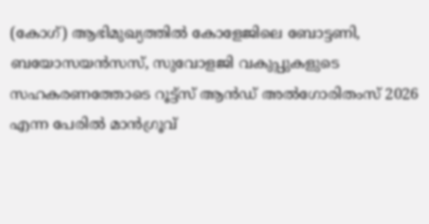(കോഗ്) ആഭിമുഖ്യത്തിൽ കോളേജിലെ ബോട്ടണി, ബയോസയൻസസ്, സുവോളജി വകുപ്പുകളുടെ സഹകരണത്തോടെ റൂട്ട്സ് ആൻഡ് അൽഗോരിതംസ് 2026 എന്ന പേരിൽ മാൻഗ്രൂവ്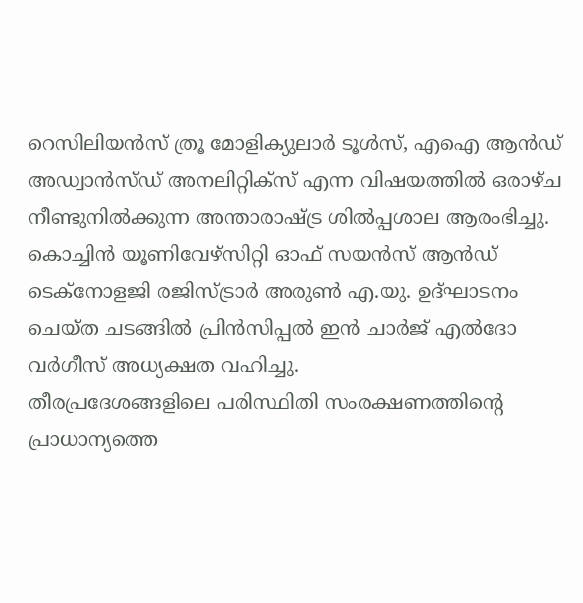റെസിലിയൻസ് ത്രൂ മോളിക്യുലാർ ടൂൾസ്, എഐ ആൻഡ് അഡ്വാൻസ്ഡ് അനലിറ്റിക്സ് എന്ന വിഷയത്തിൽ ഒരാഴ്ച നീണ്ടുനിൽക്കുന്ന അന്താരാഷ്ട്ര ശിൽപ്പശാല ആരംഭിച്ചു.
കൊച്ചിൻ യൂണിവേഴ്സിറ്റി ഓഫ് സയൻസ് ആൻഡ് ടെക്നോളജി രജിസ്ട്രാർ അരുൺ എ.യു. ഉദ്ഘാടനം ചെയ്ത ചടങ്ങിൽ പ്രിൻസിപ്പൽ ഇൻ ചാർജ് എൽദോ വർഗീസ് അധ്യക്ഷത വഹിച്ചു.
തീരപ്രദേശങ്ങളിലെ പരിസ്ഥിതി സംരക്ഷണത്തിന്റെ പ്രാധാന്യത്തെ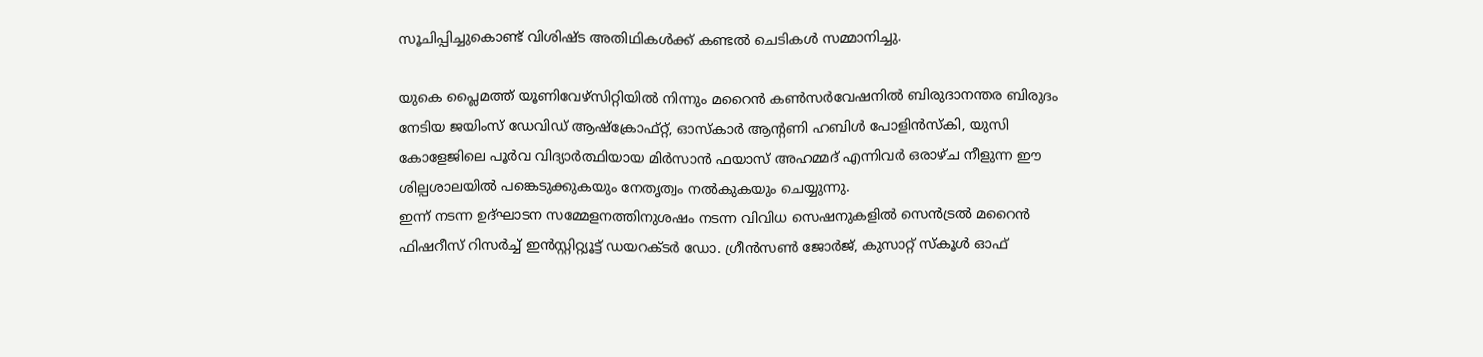സൂചിപ്പിച്ചുകൊണ്ട് വിശിഷ്ട അതിഥികൾക്ക് കണ്ടൽ ചെടികൾ സമ്മാനിച്ചു.

യുകെ പ്ലൈമത്ത് യൂണിവേഴ്സിറ്റിയിൽ നിന്നും മറൈൻ കൺസർവേഷനിൽ ബിരുദാനന്തര ബിരുദം നേടിയ ജയിംസ് ഡേവിഡ് ആഷ്‌ക്രോഫ്റ്റ്, ഓസ്കാർ ആൻ്റണി ഹബിൾ പോളിൻസ്കി, യുസി കോളേജിലെ പൂർവ വിദ്യാർത്ഥിയായ മിർസാൻ ഫയാസ് അഹമ്മദ് എന്നിവർ ഒരാഴ്ച നീളുന്ന ഈ ശില്പശാലയിൽ പങ്കെടുക്കുകയും നേതൃത്വം നൽകുകയും ചെയ്യുന്നു.
ഇന്ന് നടന്ന ഉദ്ഘാടന സമ്മേളനത്തിനുശഷം നടന്ന വിവിധ സെഷനുകളിൽ സെൻട്രൽ മറൈൻ ഫിഷറീസ് റിസർച്ച് ഇൻസ്റ്റിറ്റ്യൂട്ട് ഡയറക്ടർ ഡോ. ഗ്രീൻസൺ ജോർജ്, കുസാറ്റ് സ്കൂൾ ഓഫ്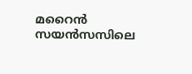മറൈൻ സയൻസസിലെ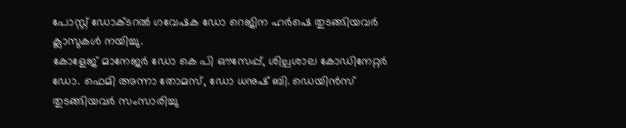പോസ്റ്റ് ഡോക്ടറൽ ഗവേഷക ഡോ റെജിന ഹർഷെ തുടങ്ങിയവർ ക്ലാസുകൾ നയിച്ചു.
കോളേജ് മാനേജർ ഡോ കെ പി ഔസേപ്പ്, ശില്പശാല കോഡിനേറ്റർ ഡോ. ഫെമി അന്നാ തോമസ്, ഡോ ധനുഷ് ബി. ഡെയിൻസ് തുടങ്ങിയവർ സംസാരിച്ചു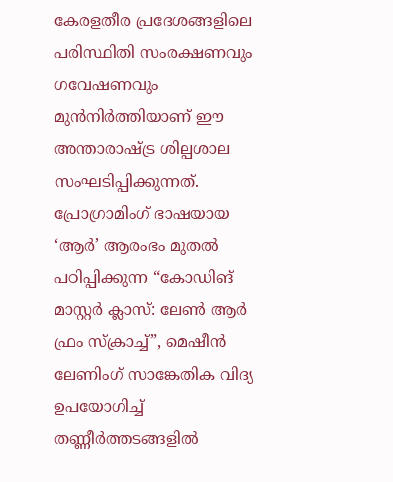കേരളതീര പ്രദേശങ്ങളിലെ പരിസ്ഥിതി സംരക്ഷണവും ഗവേഷണവും മുൻനിർത്തിയാണ് ഈ അന്താരാഷ്ട്ര ശില്പശാല സംഘടിപ്പിക്കുന്നത്.
പ്രോഗ്രാമിംഗ് ഭാഷയായ ‘ആർ’ ആരംഭം മുതൽ പഠിപ്പിക്കുന്ന “കോഡിങ് മാസ്റ്റർ ക്ലാസ്: ലേൺ ആർ ഫ്രം സ്ക്രാച്ച്”, മെഷീൻ ലേണിംഗ് സാങ്കേതിക വിദ്യ ഉപയോഗിച്ച് തണ്ണീർത്തടങ്ങളിൽ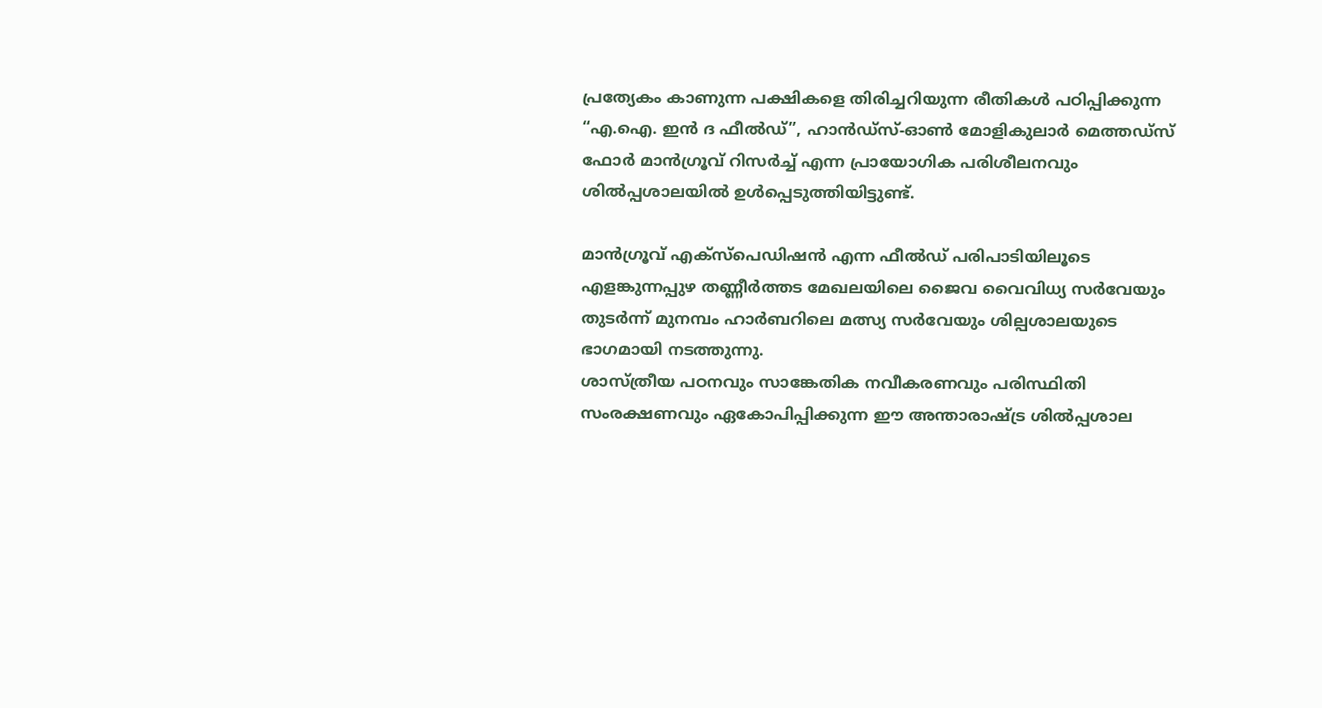പ്രത്യേകം കാണുന്ന പക്ഷികളെ തിരിച്ചറിയുന്ന രീതികൾ പഠിപ്പിക്കുന്ന “എ.ഐ. ഇൻ ദ ഫീൽഡ്”, ഹാൻഡ്സ്-ഓൺ മോളികുലാർ മെത്തഡ്സ് ഫോർ മാൻഗ്രൂവ് റിസർച്ച് എന്ന പ്രായോഗിക പരിശീലനവും ശിൽപ്പശാലയിൽ ഉൾപ്പെടുത്തിയിട്ടുണ്ട്.

മാൻഗ്രൂവ് എക്സ്പെഡിഷൻ എന്ന ഫീൽഡ് പരിപാടിയിലൂടെ എളങ്കുന്നപ്പുഴ തണ്ണീർത്തട മേഖലയിലെ ജൈവ വൈവിധ്യ സർവേയും തുടർന്ന് മുനമ്പം ഹാർബറിലെ മത്സ്യ സർവേയും ശില്പശാലയുടെ ഭാഗമായി നടത്തുന്നു.
ശാസ്ത്രീയ പഠനവും സാങ്കേതിക നവീകരണവും പരിസ്ഥിതി സംരക്ഷണവും ഏകോപിപ്പിക്കുന്ന ഈ അന്താരാഷ്ട്ര ശിൽപ്പശാല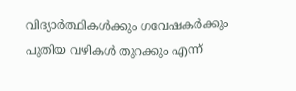വിദ്യാർത്ഥികൾക്കും ഗവേഷകർക്കും പുതിയ വഴികൾ തുറക്കും എന്ന്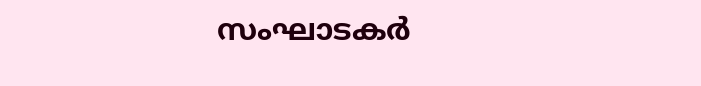സംഘാടകർ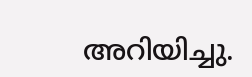അറിയിച്ചു.